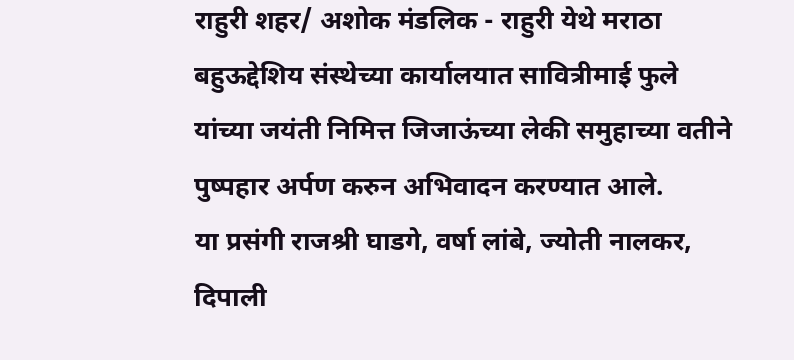राहुरी शहर/ अशोक मंडलिक - राहुरी येथे मराठा बहुऊद्देशिय संस्थेच्या कार्यालयात सावित्रीमाई फुले यांच्या जयंती निमित्त जिजाऊंच्या लेकी समुहाच्या वतीने पुष्पहार अर्पण करुन अभिवादन करण्यात आले.
या प्रसंगी राजश्री घाडगे, वर्षा लांबे, ज्योती नालकर, दिपाली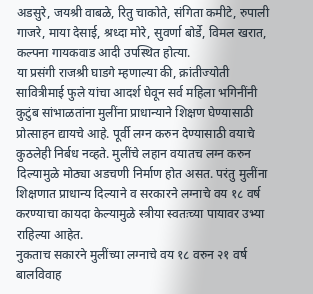अडसुरे, जयश्री वाबळे, रितु चाकोते, संगिता कमीटे, रुपाली गाजरे, माया देसाई, श्रध्दा मोरे, सुवर्णा बोर्डे, विमल खरात, कल्पना गायकवाड आदी उपस्थित होत्या.
या प्रसंगी राजश्री घाडगे म्हणाल्या की, क्रांतीज्योती सावित्रीमाई फुले यांचा आदर्श घेवून सर्व महिला भगिनींनी कुटुंब सांभाळतांना मुलींना प्राधान्याने शिक्षण घेण्यासाठी प्रोत्साहन द्यायचे आहे. पूर्वी लग्न करुन देण्यासाठी वयाचे कुठलेही निर्बध नव्हते. मुलींचे लहान वयातच लग्न करुन दिल्यामुळे मोठ्या अडचणी निर्माण होत असत. परंतु मुलींना शिक्षणात प्राधान्य दिल्याने व सरकारने लग्नाचे वय १८ वर्ष करण्याचा कायदा केल्यामुळे स्त्रीया स्वतःच्या पायावर उभ्या राहिल्या आहेत.
नुकताच सकारने मुलींच्या लग्नाचे वय १८ वरुन २१ वर्ष बालविवाह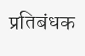प्रतिबंधक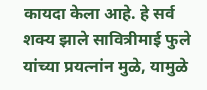कायदा केला आहे. हे सर्व शक्य झाले सावित्रीमाई फुले यांच्या प्रयत्नांन मुळे, यामुळे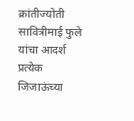क्रांतीज्योती सावित्रीमाई फुले यांचा आदर्श प्रत्येक जिजाऊंच्या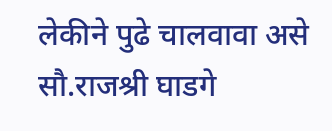लेकीने पुढे चालवावा असे सौ.राजश्री घाडगे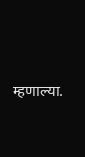म्हणाल्या.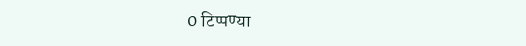0 टिप्पण्या